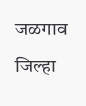जळगाव जिल्हा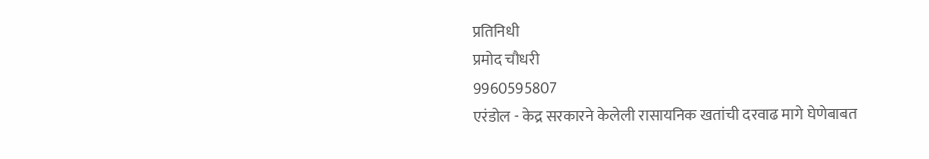प्रतिनिधी
प्रमोद चौधरी
9960595807
एरंडोल - केद्र सरकारने केलेली रासायनिक खतांची दरवाढ मागे घेणेबाबत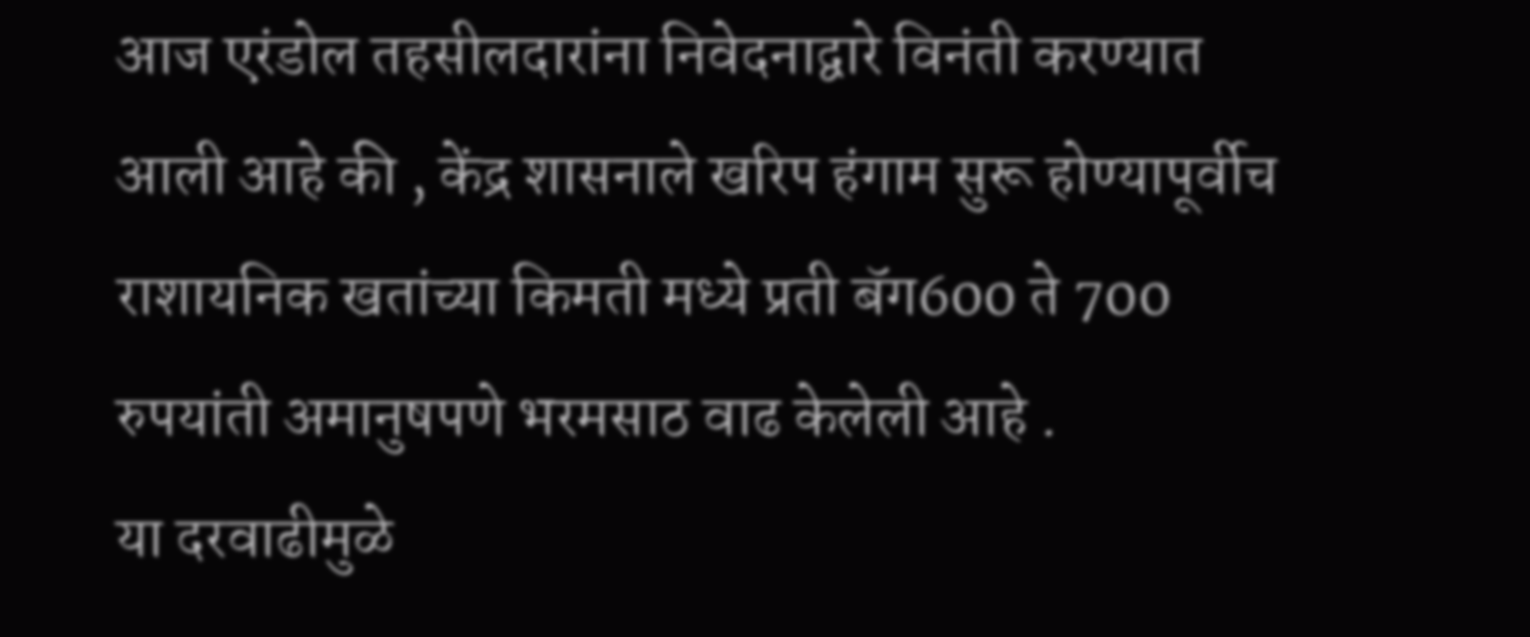आज एरंडोल तहसीलदारांना निवेदनाद्वारे विनंती करण्यात आली आहे की , केंद्र शासनाले खरिप हंगाम सुरू होण्यापूर्वीच राशायनिक खतांच्या किमती मध्ये प्रती बॅग600 ते 700 रुपयांती अमानुषपणे भरमसाठ वाढ केलेली आहे .
या दरवाढीमुळे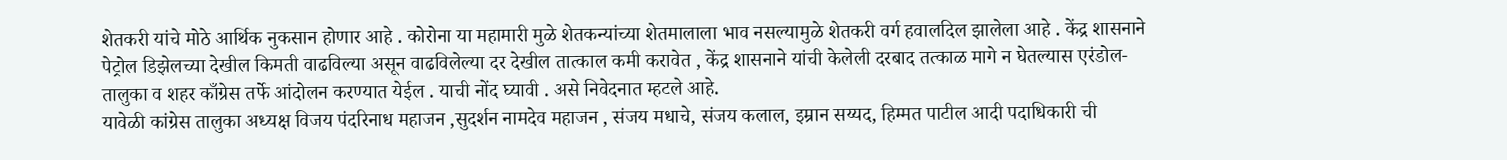शेतकरी यांचे मोठे आर्थिक नुकसान होणार आहे . कोरोना या महामारी मुळे शेतकन्यांच्या शेतमालाला भाव नसल्यामुळे शेतकरी वर्ग हवालदिल झालेला आहे . केंद्र शासनाने पेट्रोल डिझेलच्या देखील किमती वाढविल्या असून वाढविलेल्या दर देखील तात्काल कमी करावेत , केंद्र शासनाने यांची केलेली दरबाद तत्काळ मागे न घेतल्यास एरंडोल- तालुका व शहर काँग्रेस तर्फे आंदोलन करण्यात येईल . याची नोंद घ्यावी . असे निवेदनात म्हटले आहे.
यावेळी कांग्रेस तालुका अध्यक्ष विजय पंदरिनाध महाजन ,सुदर्शन नामदेव महाजन , संजय मधाचे, संजय कलाल, इम्रान सय्यद, हिम्मत पाटील आदी पदाधिकारी ची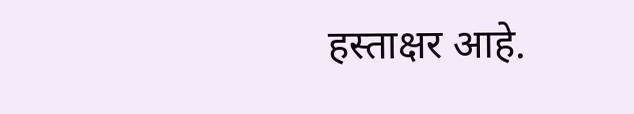हस्ताक्षर आहे.